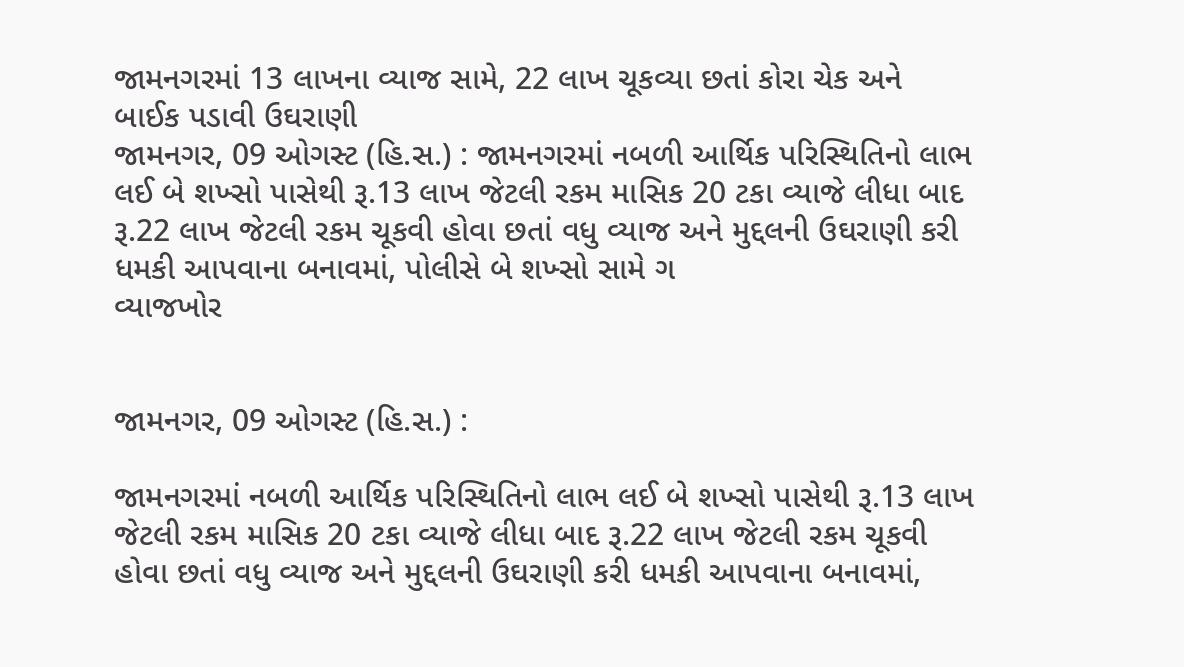જામનગરમાં 13 લાખના વ્યાજ સામે, 22 લાખ ચૂકવ્યા છતાં કોરા ચેક અને બાઈક પડાવી ઉઘરાણી
જામનગર, 09 ઓગસ્ટ (હિ.સ.) : જામનગરમાં નબળી આર્થિક પરિસ્થિતિનો લાભ લઈ બે શખ્સો પાસેથી રૂ.13 લાખ જેટલી રકમ માસિક 20 ટકા વ્યાજે લીધા બાદ રૂ.22 લાખ જેટલી રકમ ચૂકવી હોવા છતાં વધુ વ્યાજ અને મુદ્દલની ઉઘરાણી કરી ધમકી આપવાના બનાવમાં, પોલીસે બે શખ્સો સામે ગ
વ્યાજખોર


જામનગર, 09 ઓગસ્ટ (હિ.સ.) :

જામનગરમાં નબળી આર્થિક પરિસ્થિતિનો લાભ લઈ બે શખ્સો પાસેથી રૂ.13 લાખ જેટલી રકમ માસિક 20 ટકા વ્યાજે લીધા બાદ રૂ.22 લાખ જેટલી રકમ ચૂકવી હોવા છતાં વધુ વ્યાજ અને મુદ્દલની ઉઘરાણી કરી ધમકી આપવાના બનાવમાં,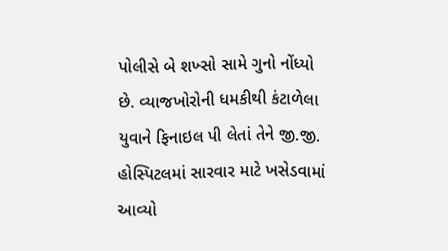પોલીસે બે શખ્સો સામે ગુનો નોંધ્યો છે. વ્યાજખોરોની ધમકીથી કંટાળેલા યુવાને ફિનાઇલ પી લેતાં તેને જી.જી. હોસ્પિટલમાં સારવાર માટે ખસેડવામાં આવ્યો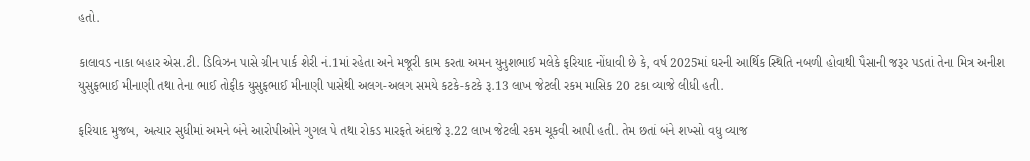હતો.

કાલાવડ નાકા બહાર એસ.ટી. ડિવિઝન પાસે ગ્રીન પાર્ક શેરી નં.1માં રહેતા અને મજૂરી કામ કરતા અમન યુનુશભાઈ મલેકે ફરિયાદ નોંધાવી છે કે, વર્ષ 2025માં ઘરની આર્થિક સ્થિતિ નબળી હોવાથી પૈસાની જરૂર પડતાં તેના મિત્ર અનીશ યુસુફભાઈ મીનાણી તથા તેના ભાઈ તોફીક યુસુફભાઈ મીનાણી પાસેથી અલગ-અલગ સમયે કટકે-કટકે રૂ.13 લાખ જેટલી રકમ માસિક 20 ટકા વ્યાજે લીધી હતી.

ફરિયાદ મુજબ, અત્યાર સુધીમાં અમને બંને આરોપીઓને ગુગલ પે તથા રોકડ મારફતે અંદાજે રૂ.22 લાખ જેટલી રકમ ચૂકવી આપી હતી. તેમ છતાં બંને શખ્સો વધુ વ્યાજ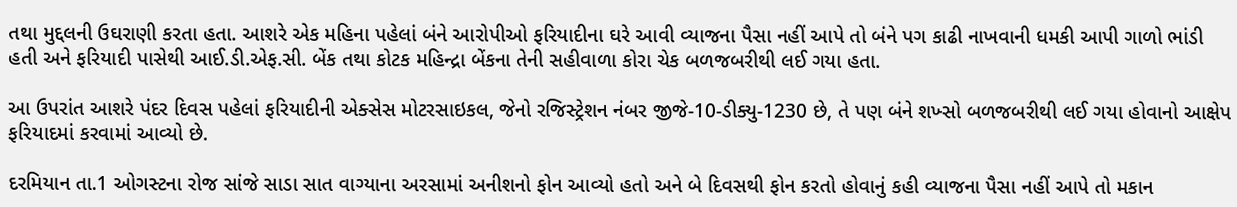તથા મુદ્દલની ઉઘરાણી કરતા હતા. આશરે એક મહિના પહેલાં બંને આરોપીઓ ફરિયાદીના ઘરે આવી વ્યાજના પૈસા નહીં આપે તો બંને પગ કાઢી નાખવાની ધમકી આપી ગાળો ભાંડી હતી અને ફરિયાદી પાસેથી આઈ.ડી.એફ.સી. બેંક તથા કોટક મહિન્દ્રા બેંકના તેની સહીવાળા કોરા ચેક બળજબરીથી લઈ ગયા હતા.

આ ઉપરાંત આશરે પંદર દિવસ પહેલાં ફરિયાદીની એક્સેસ મોટરસાઇકલ, જેનો રજિસ્ટ્રેશન નંબર જીજે-10-ડીક્યુ-1230 છે, તે પણ બંને શખ્સો બળજબરીથી લઈ ગયા હોવાનો આક્ષેપ ફરિયાદમાં કરવામાં આવ્યો છે.

દરમિયાન તા.1 ઓગસ્ટના રોજ સાંજે સાડા સાત વાગ્યાના અરસામાં અનીશનો ફોન આવ્યો હતો અને બે દિવસથી ફોન કરતો હોવાનું કહી વ્યાજના પૈસા નહીં આપે તો મકાન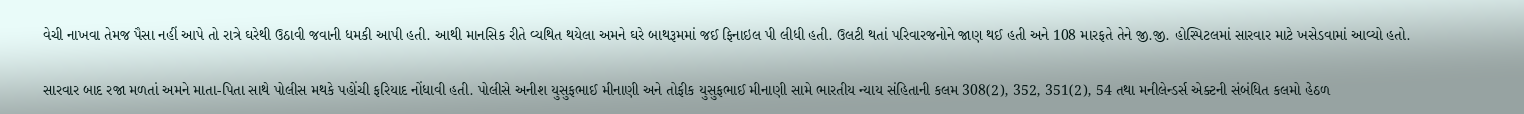વેચી નાખવા તેમજ પૈસા નહીં આપે તો રાત્રે ઘરેથી ઉઠાવી જવાની ધમકી આપી હતી. આથી માનસિક રીતે વ્યથિત થયેલા અમને ઘરે બાથરૂમમાં જઈ ફિનાઇલ પી લીધી હતી. ઉલટી થતાં પરિવારજનોને જાણ થઈ હતી અને 108 મારફતે તેને જી.જી. હોસ્પિટલમાં સારવાર માટે ખસેડવામાં આવ્યો હતો.

સારવાર બાદ રજા મળતાં અમને માતા-પિતા સાથે પોલીસ મથકે પહોંચી ફરિયાદ નોંધાવી હતી. પોલીસે અનીશ યુસુફભાઈ મીનાણી અને તોફીક યુસુફભાઈ મીનાણી સામે ભારતીય ન્યાય સંહિતાની કલમ 308(2), 352, 351(2), 54 તથા મનીલેન્ડર્સ એક્ટની સંબંધિત કલમો હેઠળ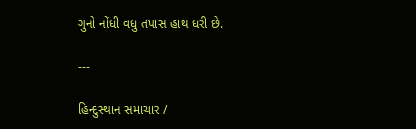ગુનો નોંધી વધુ તપાસ હાથ ધરી છે.

---

હિન્દુસ્થાન સમાચાર /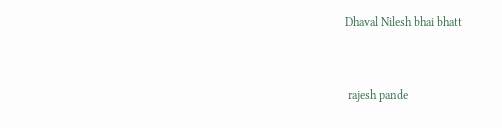Dhaval Nilesh bhai bhatt


 rajesh pande